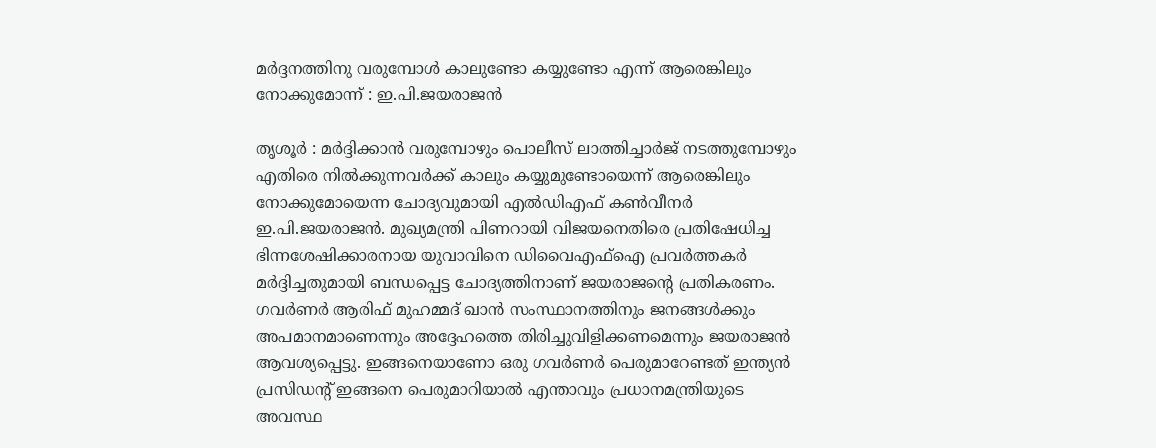മര്‍ദ്ദനത്തിനു വരുമ്പോള്‍ കാലുണ്ടോ കയ്യുണ്ടോ എന്ന് ആരെങ്കിലും നോക്കുമോന്ന് : ഇ.പി.ജയരാജന്‍

തൃശൂര്‍ : മര്‍ദ്ദിക്കാന്‍ വരുമ്പോഴും പൊലീസ് ലാത്തിച്ചാര്‍ജ് നടത്തുമ്പോഴും എതിരെ നില്‍ക്കുന്നവര്‍ക്ക് കാലും കയ്യുമുണ്ടോയെന്ന് ആരെങ്കിലും നോക്കുമോയെന്ന ചോദ്യവുമായി എല്‍ഡിഎഫ് കണ്‍വീനര്‍ ഇ.പി.ജയരാജന്‍. മുഖ്യമന്ത്രി പിണറായി വിജയനെതിരെ പ്രതിഷേധിച്ച ഭിന്നശേഷിക്കാരനായ യുവാവിനെ ഡിവൈഎഫ്‌ഐ പ്രവര്‍ത്തകര്‍ മര്‍ദ്ദിച്ചതുമായി ബന്ധപ്പെട്ട ചോദ്യത്തിനാണ് ജയരാജന്റെ പ്രതികരണം. ഗവര്‍ണര്‍ ആരിഫ് മുഹമ്മദ് ഖാന്‍ സംസ്ഥാനത്തിനും ജനങ്ങള്‍ക്കും അപമാനമാണെന്നും അദ്ദേഹത്തെ തിരിച്ചുവിളിക്കണമെന്നും ജയരാജന്‍ ആവശ്യപ്പെട്ടു. ഇങ്ങനെയാണോ ഒരു ഗവര്‍ണര്‍ പെരുമാറേണ്ടത് ഇന്ത്യന്‍ പ്രസിഡന്റ് ഇങ്ങനെ പെരുമാറിയാല്‍ എന്താവും പ്രധാനമന്ത്രിയുടെ അവസ്ഥ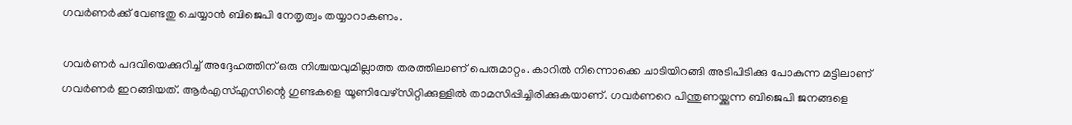ഗവര്‍ണര്‍ക്ക് വേണ്ടതു ചെയ്യാന്‍ ബിജെപി നേതൃത്വം തയ്യാറാകണം.

ഗവര്‍ണര്‍ പദവിയെക്കുറിച്ച് അദ്ദേഹത്തിന് ഒരു നിശ്ചയവുമില്ലാത്ത തരത്തിലാണ് പെരുമാറ്റം. കാറില്‍ നിന്നൊക്കെ ചാടിയിറങ്ങി അടിപിടിക്കു പോകുന്ന മട്ടിലാണ് ഗവര്‍ണര്‍ ഇറങ്ങിയത്. ആര്‍എസ്എസിന്റെ ഗുണ്ടകളെ യൂണിവേഴ്‌സിറ്റിക്കുള്ളില്‍ താമസിപ്പിച്ചിരിക്കുകയാണ്. ഗവര്‍ണറെ പിന്തുണയ്ക്കുന്ന ബിജെപി ജനങ്ങളെ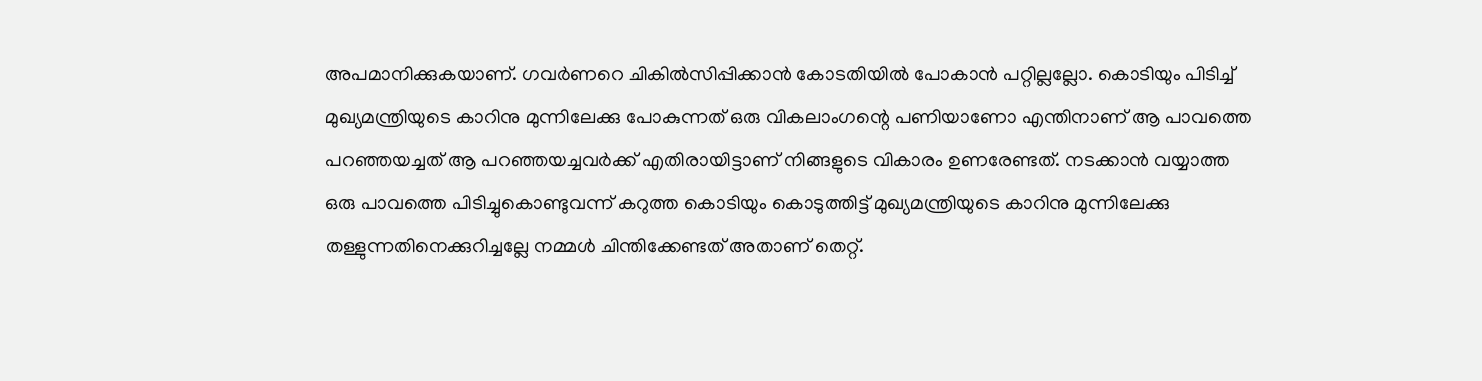അപമാനിക്കുകയാണ്. ഗവര്‍ണറെ ചികില്‍സിപ്പിക്കാന്‍ കോടതിയില്‍ പോകാന്‍ പറ്റില്ലല്ലോ. കൊടിയും പിടിച്ച് മുഖ്യമന്ത്രിയുടെ കാറിനു മുന്നിലേക്കു പോകുന്നത് ഒരു വികലാംഗന്റെ പണിയാണോ എന്തിനാണ് ആ പാവത്തെ പറഞ്ഞയച്ചത് ആ പറഞ്ഞയച്ചവര്‍ക്ക് എതിരായിട്ടാണ് നിങ്ങളുടെ വികാരം ഉണരേണ്ടത്. നടക്കാന്‍ വയ്യാത്ത ഒരു പാവത്തെ പിടിച്ചുകൊണ്ടുവന്ന് കറുത്ത കൊടിയും കൊടുത്തിട്ട് മുഖ്യമന്ത്രിയുടെ കാറിനു മുന്നിലേക്കു തള്ളുന്നതിനെക്കുറിച്ചല്ലേ നമ്മള്‍ ചിന്തിക്കേണ്ടത് അതാണ് തെറ്റ്.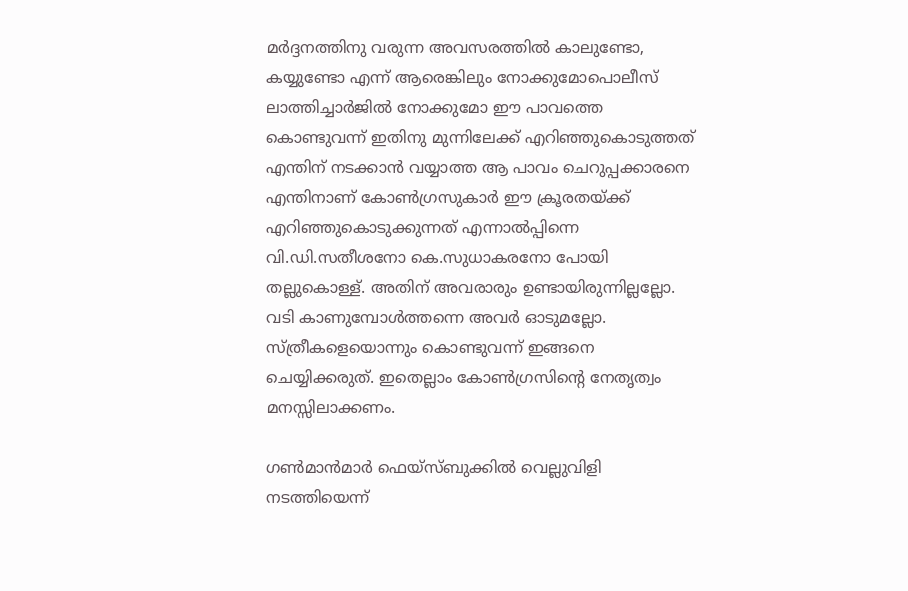മര്‍ദ്ദനത്തിനു വരുന്ന അവസരത്തില്‍ കാലുണ്ടോ, കയ്യുണ്ടോ എന്ന് ആരെങ്കിലും നോക്കുമോപൊലീസ് ലാത്തിച്ചാര്‍ജില്‍ നോക്കുമോ ഈ പാവത്തെ കൊണ്ടുവന്ന് ഇതിനു മുന്നിലേക്ക് എറിഞ്ഞുകൊടുത്തത് എന്തിന് നടക്കാന്‍ വയ്യാത്ത ആ പാവം ചെറുപ്പക്കാരനെ എന്തിനാണ് കോണ്‍ഗ്രസുകാര്‍ ഈ ക്രൂരതയ്ക്ക് എറിഞ്ഞുകൊടുക്കുന്നത് എന്നാല്‍പ്പിന്നെ വി.ഡി.സതീശനോ കെ.സുധാകരനോ പോയി തല്ലുകൊള്ള്. അതിന് അവരാരും ഉണ്ടായിരുന്നില്ലല്ലോ. വടി കാണുമ്പോള്‍ത്തന്നെ അവര്‍ ഓടുമല്ലോ. സ്ത്രീകളെയൊന്നും കൊണ്ടുവന്ന് ഇങ്ങനെ ചെയ്യിക്കരുത്. ഇതെല്ലാം കോണ്‍ഗ്രസിന്റെ നേതൃത്വം മനസ്സിലാക്കണം.

ഗണ്‍മാന്‍മാര്‍ ഫെയ്‌സ്ബുക്കില്‍ വെല്ലുവിളി നടത്തിയെന്ന്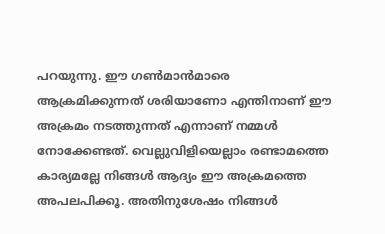പറയുന്നു. ഈ ഗണ്‍മാന്‍മാരെ ആക്രമിക്കുന്നത് ശരിയാണോ എന്തിനാണ് ഈ അക്രമം നടത്തുന്നത് എന്നാണ് നമ്മള്‍ നോക്കേണ്ടത്. വെല്ലുവിളിയെല്ലാം രണ്ടാമത്തെ കാര്യമല്ലേ നിങ്ങള്‍ ആദ്യം ഈ അക്രമത്തെ അപലപിക്കൂ. അതിനുശേഷം നിങ്ങള്‍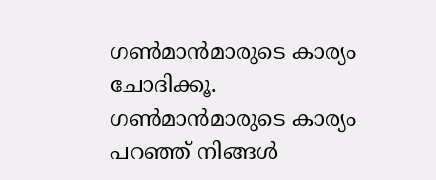ഗണ്‍മാന്‍മാരുടെ കാര്യം ചോദിക്കൂ. ഗണ്‍മാന്‍മാരുടെ കാര്യം പറഞ്ഞ് നിങ്ങള്‍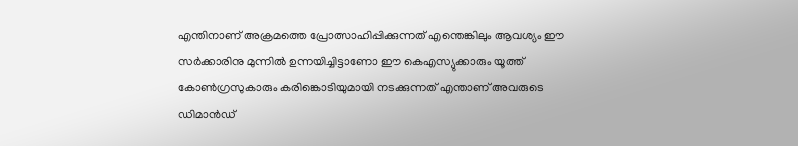എന്തിനാണ് അക്രമത്തെ പ്രോത്സാഹിപ്പിക്കുന്നത് എന്തെങ്കിലും ആവശ്യം ഈ സര്‍ക്കാരിനു മുന്നില്‍ ഉന്നയിച്ചിട്ടാണോ ഈ കെഎസ്യുക്കാരും യൂത്ത് കോണ്‍ഗ്രസുകാരും കരിങ്കൊടിയുമായി നടക്കുന്നത് എന്താണ് അവരുടെ ഡിമാന്‍ഡ്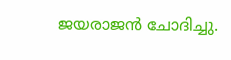ജയരാജന്‍ ചോദിച്ചു.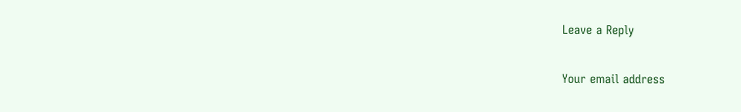Leave a Reply

Your email address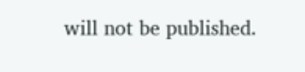will not be published.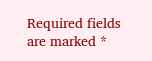Required fields are marked *